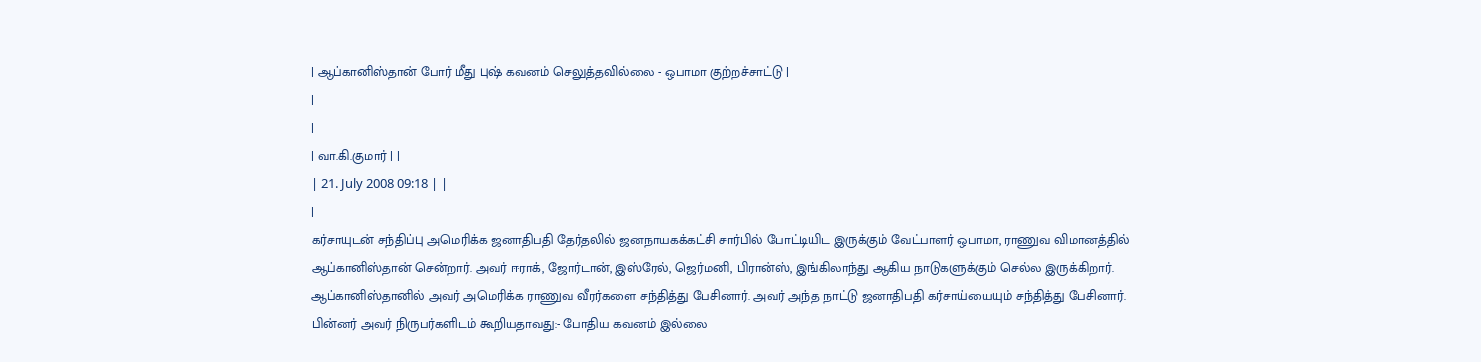| ஆப்கானிஸ்தான் போர் மீது புஷ் கவனம் செலுத்தவில்லை - ஒபாமா குற்றச்சாட்டு |
|
|
| வா.கி.குமார் | |
| 21. July 2008 09:18 | |
|
கர்சாயுடன் சந்திப்பு அமெரிக்க ஜனாதிபதி தேர்தலில் ஜனநாயகக்கட்சி சார்பில் போட்டியிட இருக்கும் வேட்பாளர் ஒபாமா, ராணுவ விமானத்தில் ஆப்கானிஸ்தான் சென்றார். அவர் ஈராக், ஜோர்டான், இஸ்ரேல், ஜெர்மனி, பிரான்ஸ், இங்கிலாந்து ஆகிய நாடுகளுக்கும் செல்ல இருக்கிறார். ஆப்கானிஸ்தானில் அவர் அமெரிக்க ராணுவ வீரர்களை சந்தித்து பேசினார். அவர் அந்த நாட்டு ஜனாதிபதி கர்சாய்யையும் சந்தித்து பேசினார். பின்னர் அவர் நிருபர்களிடம் கூறியதாவது:- போதிய கவனம் இல்லை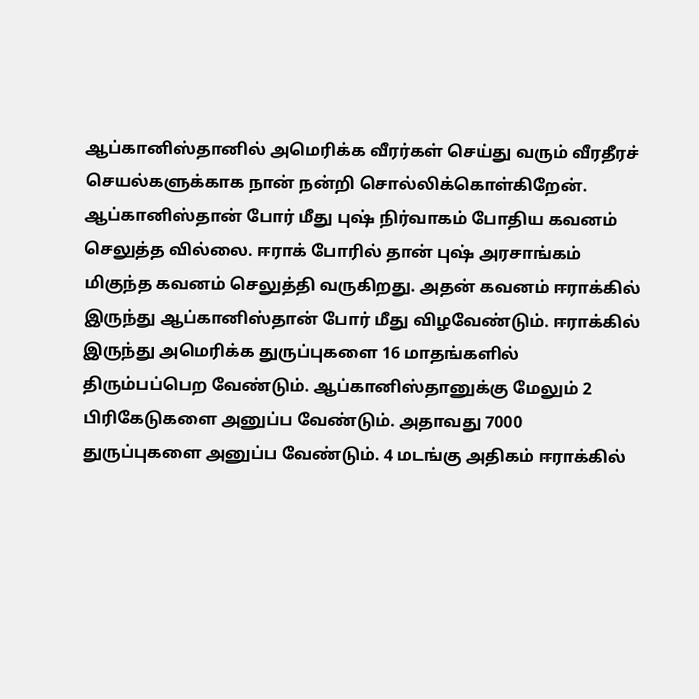ஆப்கானிஸ்தானில் அமெரிக்க வீரர்கள் செய்து வரும் வீரதீரச் செயல்களுக்காக நான் நன்றி சொல்லிக்கொள்கிறேன். ஆப்கானிஸ்தான் போர் மீது புஷ் நிர்வாகம் போதிய கவனம் செலுத்த வில்லை. ஈராக் போரில் தான் புஷ் அரசாங்கம் மிகுந்த கவனம் செலுத்தி வருகிறது. அதன் கவனம் ஈராக்கில் இருந்து ஆப்கானிஸ்தான் போர் மீது விழவேண்டும். ஈராக்கில் இருந்து அமெரிக்க துருப்புகளை 16 மாதங்களில் திரும்பப்பெற வேண்டும். ஆப்கானிஸ்தானுக்கு மேலும் 2 பிரிகேடுகளை அனுப்ப வேண்டும். அதாவது 7000 துருப்புகளை அனுப்ப வேண்டும். 4 மடங்கு அதிகம் ஈராக்கில்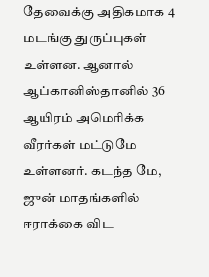தேவைக்கு அதிகமாக 4 மடங்கு துருப்புகள் உள்ளன. ஆனால் ஆப்கானிஸ்தானில் 36 ஆயிரம் அமெரிக்க வீரர்கள் மட்டுமே உள்ளனர். கடந்த மே, ஜுன் மாதங்களில் ஈராக்கை விட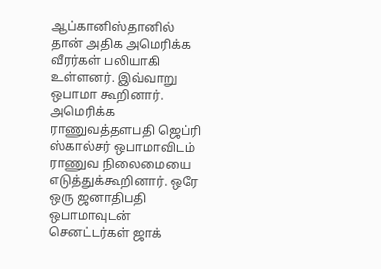ஆப்கானிஸ்தானில் தான் அதிக அமெரிக்க வீரர்கள் பலியாகி உள்ளனர். இவ்வாறு ஒபாமா கூறினார். அமெரிக்க ராணுவத்தளபதி ஜெப்ரி ஸ்கால்சர் ஒபாமாவிடம் ராணுவ நிலைமையை எடுத்துக்கூறினார். ஒரே ஒரு ஜனாதிபதி ஒபாமாவுடன் செனட்டர்கள் ஜாக்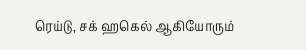ரெய்டு, சக் ஹகெல் ஆகியோரும்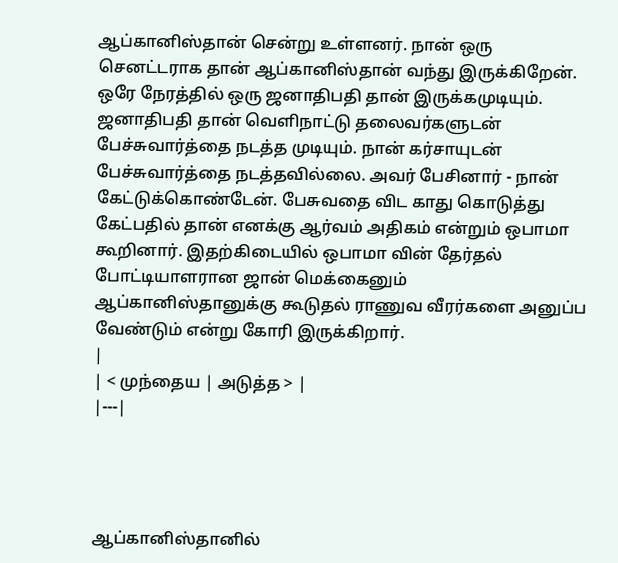ஆப்கானிஸ்தான் சென்று உள்ளனர். நான் ஒரு செனட்டராக தான் ஆப்கானிஸ்தான் வந்து இருக்கிறேன். ஒரே நேரத்தில் ஒரு ஜனாதிபதி தான் இருக்கமுடியும். ஜனாதிபதி தான் வெளிநாட்டு தலைவர்களுடன் பேச்சுவார்த்தை நடத்த முடியும். நான் கர்சாயுடன் பேச்சுவார்த்தை நடத்தவில்லை. அவர் பேசினார் - நான் கேட்டுக்கொண்டேன். பேசுவதை விட காது கொடுத்து கேட்பதில் தான் எனக்கு ஆர்வம் அதிகம் என்றும் ஒபாமா கூறினார். இதற்கிடையில் ஒபாமா வின் தேர்தல் போட்டியாளரான ஜான் மெக்கைனும் ஆப்கானிஸ்தானுக்கு கூடுதல் ராணுவ வீரர்களை அனுப்ப வேண்டும் என்று கோரி இருக்கிறார்.
|
| < முந்தைய | அடுத்த > |
|---|




ஆப்கானிஸ்தானில்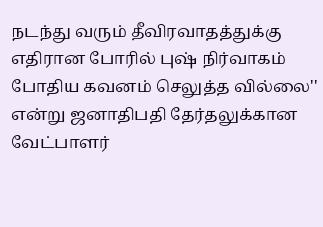நடந்து வரும் தீவிரவாதத்துக்கு எதிரான போரில் புஷ் நிர்வாகம் போதிய கவனம் செலுத்த வில்லை'' என்று ஜனாதிபதி தேர்தலுக்கான வேட்பாளர்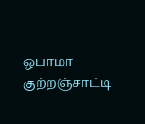ஒபாமா குற்றஞ்சாட்டி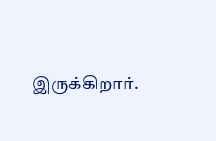இருக்கிறார்.